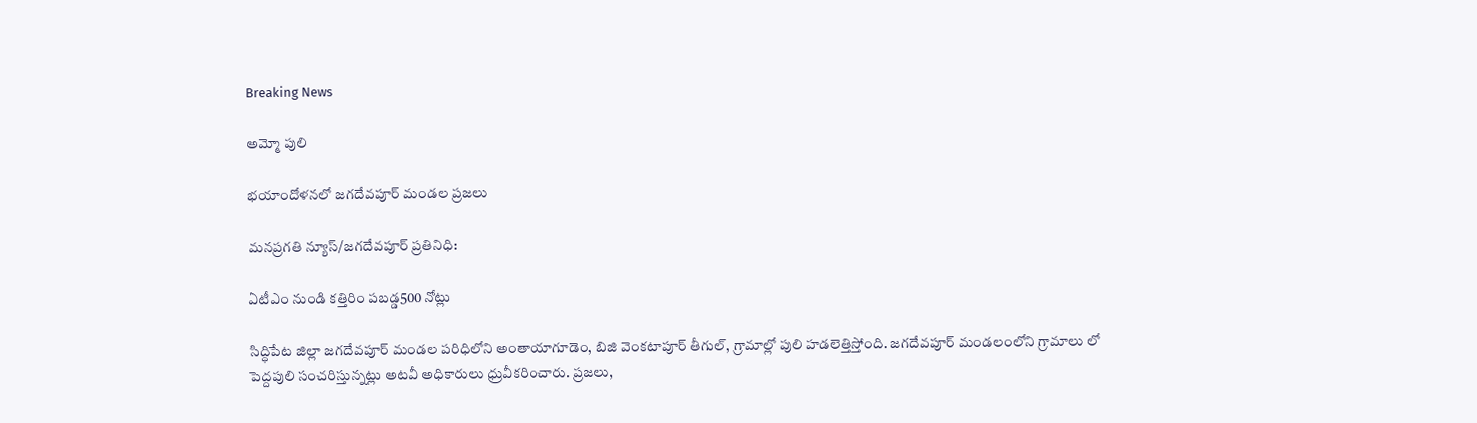Breaking News

అమ్మో పులి

భయాందోళనలో జగదేవపూర్ మండల ప్రజలు

మనప్రగతి న్యూస్/జగదేవపూర్ ప్రతినిధి:

ఏటీఎం నుండి కత్తిరిం పబడ్డ500 నోట్లు

సిద్ధిపేట జిల్లా జగదేవపూర్ మండల పరిధిలోని అంతాయాగూడెం, బిజి వెంకటాపూర్ తీగుల్, గ్రామాల్లో పులి హడలెత్తిస్తోంది. జగదేవపూర్ మండలంలోని గ్రామాలు లో పెద్దపులి సంచరిస్తున్నట్లు అటవీ అధికారులు ధ్రువీకరించారు. ప్రజలు,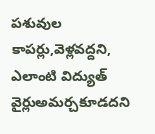పశువుల కాపర్లు,వెళ్లవద్దని, ఎలాంటి విద్యుత్‌ వైర్లుఅమర్చకూడదని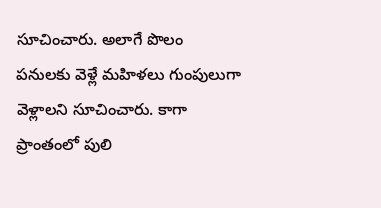సూచించారు. అలాగే పొలం పనులకు వెళ్లే మహిళలు గుంపులుగా వెళ్లాలని సూచించారు. కాగా ప్రాంతంలో పులి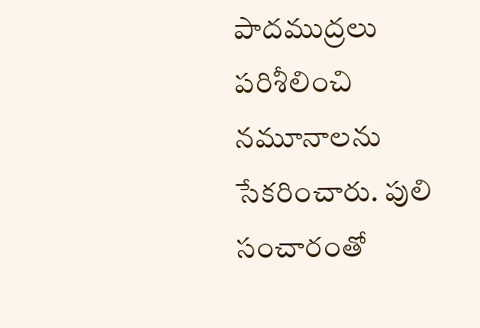పాదముద్రలు పరిశీలించి నమూనాలను సేకరించారు. పులి సంచారంతో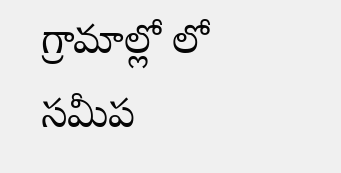గ్రామాల్లో లో సమీప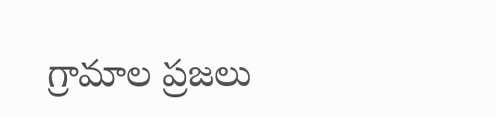గ్రామాల ప్రజలు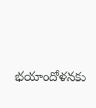భయాందోళనకు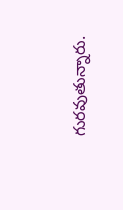గురవుతున్నారు.